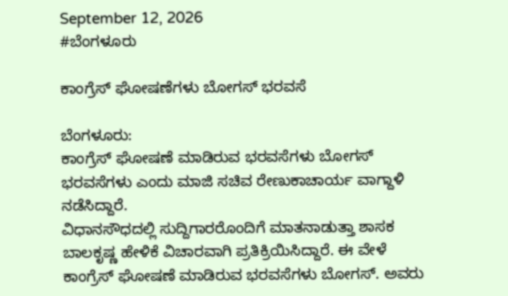September 12, 2026
#ಬೆಂಗಳೂರು

ಕಾಂಗ್ರೆಸ್ ಘೋಷಣೆಗಳು ಬೋಗಸ್ ಭರವಸೆ

ಬೆಂಗಳೂರು:
ಕಾಂಗ್ರೆಸ್ ಘೋಷಣೆ ಮಾಡಿರುವ ಭರವಸೆಗಳು ಬೋಗಸ್ ಭರವಸೆಗಳು ಎಂದು ಮಾಜಿ ಸಚಿವ ರೇಣುಕಾಚಾರ್ಯ ವಾಗ್ದಾಳಿ ನಡೆಸಿದ್ದಾರೆ.
ವಿಧಾನಸೌಧದಲ್ಲಿ ಸುದ್ದಿಗಾರರೊಂದಿಗೆ ಮಾತನಾಡುತ್ತಾ ಶಾಸಕ ಬಾಲಕೃಷ್ಣ ಹೇಳಿಕೆ ವಿಚಾರವಾಗಿ ಪ್ರತಿಕ್ರಿಯಿಸಿದ್ದಾರೆ. ಈ ವೇಳೆ ಕಾಂಗ್ರೆಸ್ ಘೋಷಣೆ ಮಾಡಿರುವ ಭರವಸೆಗಳು ಬೋಗಸ್. ಅವರು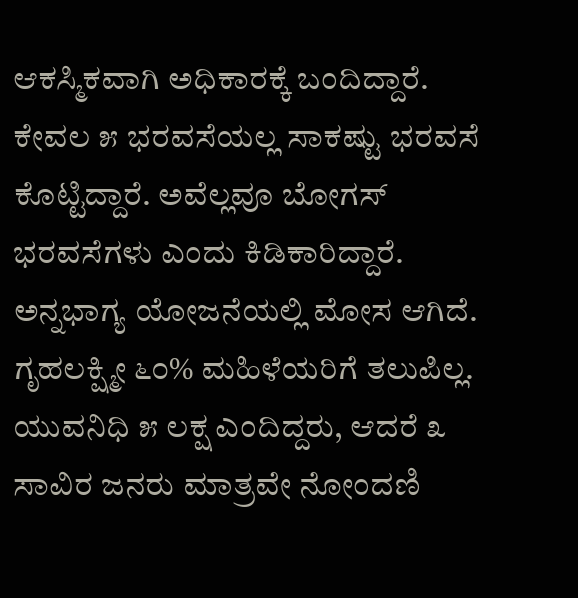ಆಕಸ್ಮಿಕವಾಗಿ ಅಧಿಕಾರಕ್ಕೆ ಬಂದಿದ್ದಾರೆ. ಕೇವಲ ೫ ಭರವಸೆಯಲ್ಲ ಸಾಕಷ್ಟು ಭರವಸೆ ಕೊಟ್ಟಿದ್ದಾರೆ. ಅವೆಲ್ಲವೂ ಬೋಗಸ್ ಭರವಸೆಗಳು ಎಂದು ಕಿಡಿಕಾರಿದ್ದಾರೆ.
ಅನ್ನಭಾಗ್ಯ ಯೋಜನೆಯಲ್ಲಿ ಮೋಸ ಆಗಿದೆ. ಗೃಹಲಕ್ಷ್ಮೀ ೬೦% ಮಹಿಳೆಯರಿಗೆ ತಲುಪಿಲ್ಲ. ಯುವನಿಧಿ ೫ ಲಕ್ಷ ಎಂದಿದ್ದರು, ಆದರೆ ೩ ಸಾವಿರ ಜನರು ಮಾತ್ರವೇ ನೋಂದಣಿ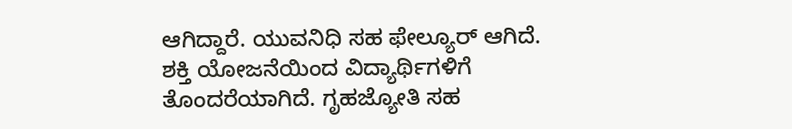ಆಗಿದ್ದಾರೆ. ಯುವನಿಧಿ ಸಹ ಫೇಲ್ಯೂರ್ ಆಗಿದೆ. ಶಕ್ತಿ ಯೋಜನೆಯಿಂದ ವಿದ್ಯಾರ್ಥಿಗಳಿಗೆ ತೊಂದರೆಯಾಗಿದೆ. ಗೃಹಜ್ಯೋತಿ ಸಹ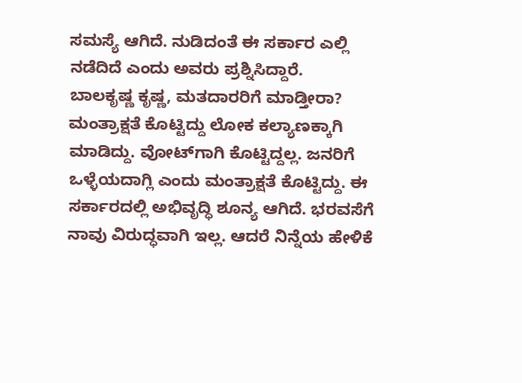ಸಮಸ್ಯೆ ಆಗಿದೆ. ನುಡಿದಂತೆ ಈ ಸರ್ಕಾರ ಎಲ್ಲಿ ನಡೆದಿದೆ ಎಂದು ಅವರು ಪ್ರಶ್ನಿಸಿದ್ದಾರೆ.
ಬಾಲಕೃಷ್ಣ ಕೃಷ್ಣ, ಮತದಾರರಿಗೆ ಮಾಡ್ತೀರಾ? ಮಂತ್ರಾಕ್ಷತೆ ಕೊಟ್ಟಿದ್ದು ಲೋಕ ಕಲ್ಯಾಣಕ್ಕಾಗಿ ಮಾಡಿದ್ದು. ವೋಟ್‌ಗಾಗಿ ಕೊಟ್ಟಿದ್ದಲ್ಲ. ಜನರಿಗೆ ಒಳ್ಳೆಯದಾಗ್ಲಿ ಎಂದು ಮಂತ್ರಾಕ್ಷತೆ ಕೊಟ್ಟಿದ್ದು. ಈ ಸರ್ಕಾರದಲ್ಲಿ ಅಭಿವೃದ್ಧಿ ಶೂನ್ಯ ಆಗಿದೆ. ಭರವಸೆಗೆ ನಾವು ವಿರುದ್ಧವಾಗಿ ಇಲ್ಲ. ಆದರೆ ನಿನ್ನೆಯ ಹೇಳಿಕೆ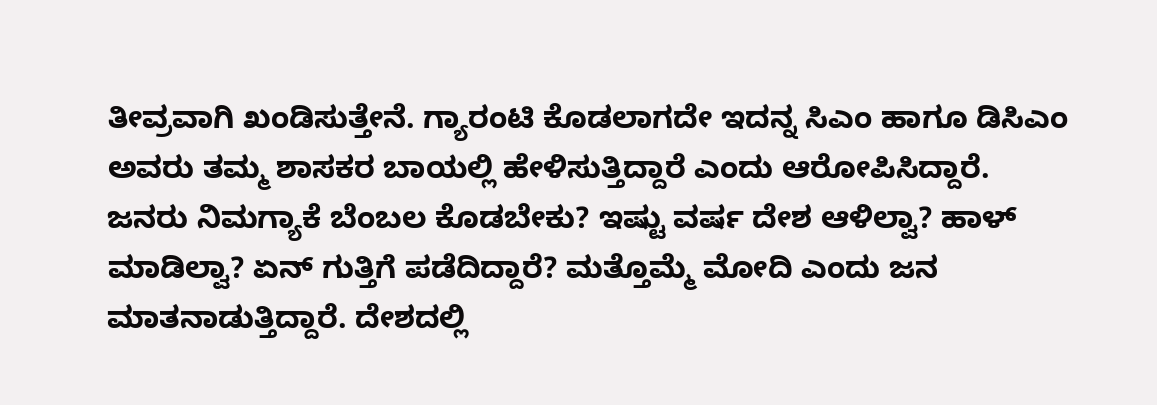ತೀವ್ರವಾಗಿ ಖಂಡಿಸುತ್ತೇನೆ. ಗ್ಯಾರಂಟಿ ಕೊಡಲಾಗದೇ ಇದನ್ನ ಸಿಎಂ ಹಾಗೂ ಡಿಸಿಎಂ ಅವರು ತಮ್ಮ ಶಾಸಕರ ಬಾಯಲ್ಲಿ ಹೇಳಿಸುತ್ತಿದ್ದಾರೆ ಎಂದು ಆರೋಪಿಸಿದ್ದಾರೆ.
ಜನರು ನಿಮಗ್ಯಾಕೆ ಬೆಂಬಲ ಕೊಡಬೇಕು? ಇಷ್ಟು ವರ್ಷ ದೇಶ ಆಳಿಲ್ವಾ? ಹಾಳ್ ಮಾಡಿಲ್ವಾ? ಏನ್ ಗುತ್ತಿಗೆ ಪಡೆದಿದ್ದಾರೆ? ಮತ್ತೊಮ್ಮೆ ಮೋದಿ ಎಂದು ಜನ ಮಾತನಾಡುತ್ತಿದ್ದಾರೆ. ದೇಶದಲ್ಲಿ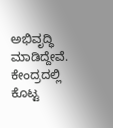ಅಭಿವೃದ್ಧಿ ಮಾಡಿದ್ದೇವೆ. ಕೇಂದ್ರದಲ್ಲಿ ಕೊಟ್ಟ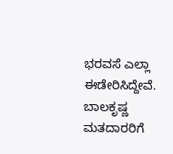ಭರವಸೆ ಎಲ್ಲಾ ಈಡೇರಿಸಿದ್ದೇವೆ. ಬಾಲಕೃಷ್ಣ ಮತದಾರರಿಗೆ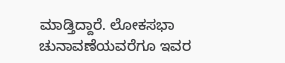ಮಾಡ್ತಿದ್ದಾರೆ. ಲೋಕಸಭಾ ಚುನಾವಣೆಯವರೆಗೂ ಇವರ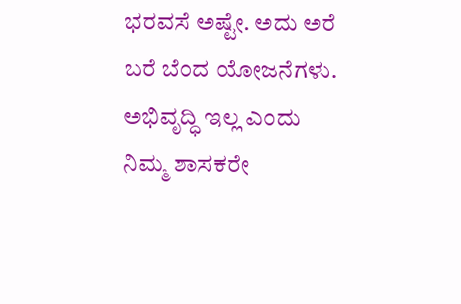ಭರವಸೆ ಅಷ್ಟೇ. ಅದು ಅರೆ ಬರೆ ಬೆಂದ ಯೋಜನೆಗಳು. ಅಭಿವೃದ್ಧಿ ಇಲ್ಲ ಎಂದು ನಿಮ್ಮ ಶಾಸಕರೇ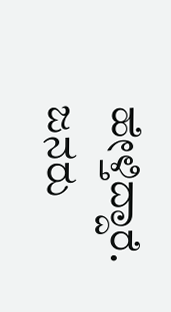ಹೇಳ್ತಿದ್ದಾರೆ. ಜನರು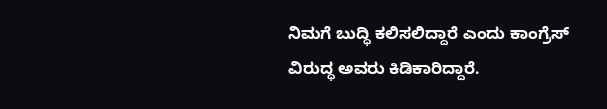ನಿಮಗೆ ಬುದ್ಧಿ ಕಲಿಸಲಿದ್ದಾರೆ ಎಂದು ಕಾಂಗ್ರೆಸ್ ವಿರುದ್ಧ ಅವರು ಕಿಡಿಕಾರಿದ್ದಾರೆ.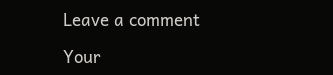Leave a comment

Your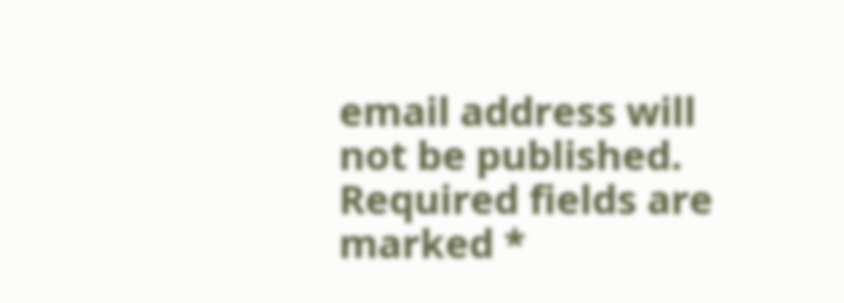email address will not be published. Required fields are marked *